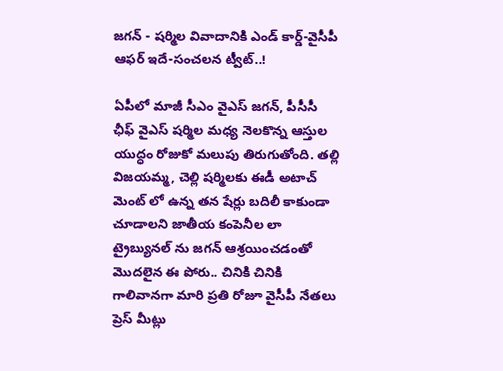జగన్ - షర్మిల వివాదానికి ఎండ్ కార్డ్-వైసీపీ ఆఫర్ ఇదే-సంచలన ట్వీట్..!

ఏపీలో మాజీ సీఎం వైఎస్ జగన్, పీసీసీ ఛీఫ్ వైఎస్ షర్మిల మధ్య నెలకొన్న ఆస్తుల యుద్ధం రోజుకో మలుపు తిరుగుతోంది. తల్లి విజయమ్మ, చెల్లి షర్మిలకు ఈడీ అటాచ్ మెంట్ లో ఉన్న తన షేర్లు బదిలీ కాకుండా చూడాలని జాతీయ కంపెనీల లా ట్రైబ్యునల్ ను జగన్ ఆశ్రయించడంతో మొదలైన ఈ పోరు.. చినికి చినికి గాలివానగా మారి ప్రతి రోజూ వైసీపీ నేతలు ప్రెస్ మీట్లు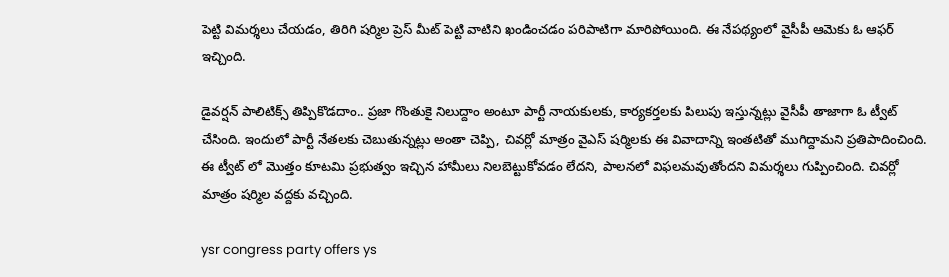పెట్టి విమర్శలు చేయడం, తిరిగి షర్మిల ప్రెస్ మీట్ పెట్టి వాటిని ఖండించడం పరిపాటిగా మారిపోయింది. ఈ నేపథ్యంలో వైసీపీ ఆమెకు ఓ ఆఫర్ ఇచ్చింది.

డైవర్షన్‌ పాలిటిక్స్ తిప్పికొడదాం.. ప్రజా గొంతుకై నిలుద్దాం అంటూ పార్టీ నాయకులకు, కార్యకర్తలకు పిలుపు ఇస్తున్నట్లు వైసీపీ తాజాగా ఓ ట్వీట్ చేసింది. ఇందులో పార్టీ నేతలకు చెబుతున్నట్లు అంతా చెప్పి, చివర్లో మాత్రం వైఎస్ షర్మిలకు ఈ వివాదాన్ని ఇంతటితో ముగిద్దామని ప్రతిపాదించింది. ఈ ట్వీట్ లో మొత్తం కూటమి ప్రభుత్వం ఇచ్చిన హామీలు నిలబెట్టుకోవడం లేదని, పాలనలో విఫలమవుతోందని విమర్శలు గుప్పించింది. చివర్లో మాత్రం షర్మిల వద్దకు వచ్చింది.

ysr congress party offers ys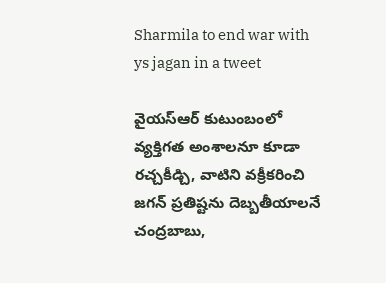Sharmila to end war with ys jagan in a tweet

వైయస్‌ఆర్‌ కుటుంబంలో వ్యక్తిగత అంశాలనూ కూడా రచ్చకీడ్చి, వాటిని వక్రీకరించి జగన్‌ ప్రతిష్టను దెబ్బతీయాలనే చంద్రబాబు,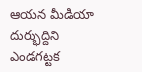ఆయన మీడియా దుర్భుద్దిని ఎండగట్టక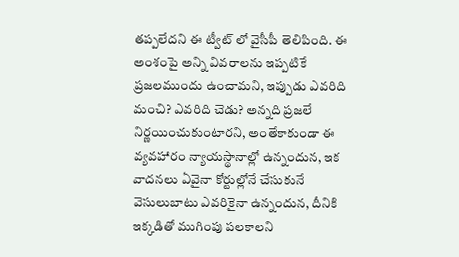తప్పలేదని ఈ ట్వీట్ లో వైసీపీ తెలిపింది. ఈ అంశంపై అన్ని వివరాలను ఇప్పటికే ప్రజలముందు ఉంచామని, ఇప్పుడు ఎవరిది మంచి? ఎవరిది చెడు? అన్నది ప్రజలే నిర్ణయించుకుంటారని, అంతేకాకుండా ఈ వ్యవహారం న్యాయస్థానాల్లో ఉన్నందున, ఇక వాదనలు ఏవైనా కోర్టుల్లోనే చేసుకునే వెసులుబాటు ఎవరికైనా ఉన్నందున, దీనికి ఇక్కడితో ముగింపు పలకాలని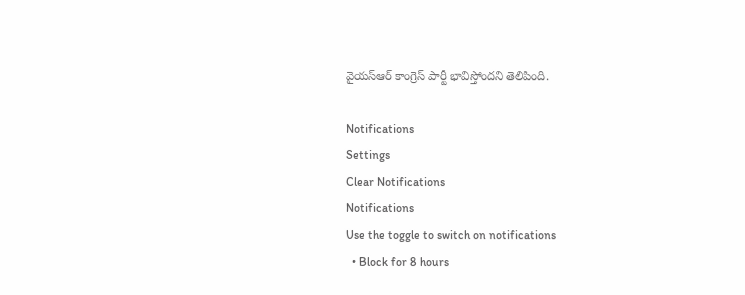వైయస్ఆర్ కాంగ్రెస్‌ పార్టీ భావిస్తోందని తెలిపింది.

Notifications
Settings
Clear Notifications
Notifications
Use the toggle to switch on notifications
  • Block for 8 hours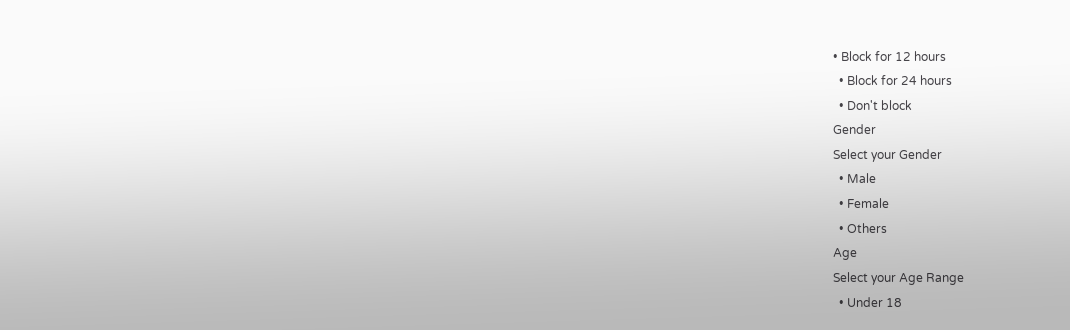• Block for 12 hours
  • Block for 24 hours
  • Don't block
Gender
Select your Gender
  • Male
  • Female
  • Others
Age
Select your Age Range
  • Under 18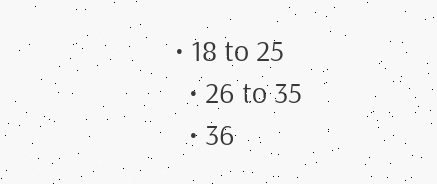• 18 to 25
  • 26 to 35
  • 36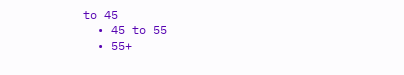to 45
  • 45 to 55
  • 55+